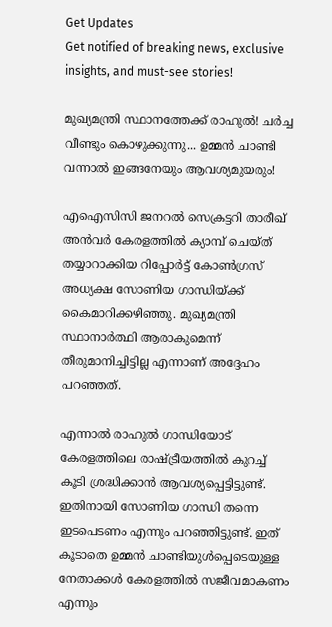Get Updates
Get notified of breaking news, exclusive insights, and must-see stories!

മുഖ്യമന്ത്രി സ്ഥാനത്തേക്ക് രാഹുൽ! ചർച്ച വീണ്ടും കൊഴുക്കുന്നു... ഉമ്മന്‍ ചാണ്ടി വന്നാല്‍ ഇങ്ങനേയും ആവശ്യമുയരും!

എഐസിസി ജനറല്‍ സെക്രട്ടറി താരീഖ് അന്‍വര്‍ കേരളത്തില്‍ ക്യാമ്പ് ചെയ്ത് തയ്യാറാക്കിയ റിപ്പോര്‍ട്ട് കോണ്‍ഗ്രസ് അധ്യക്ഷ സോണിയ ഗാന്ധിയ്ക്ക് കൈമാറിക്കഴിഞ്ഞു. മുഖ്യമന്ത്രി സ്ഥാനാര്‍ത്ഥി ആരാകുമെന്ന് തീരുമാനിച്ചിട്ടില്ല എന്നാണ് അദ്ദേഹം പറഞ്ഞത്.

എന്നാല്‍ രാഹുല്‍ ഗാന്ധിയോട് കേരളത്തിലെ രാഷ്ട്രീയത്തില്‍ കുറച്ച് കൂടി ശ്രദ്ധിക്കാന്‍ ആവശ്യപ്പെട്ടിട്ടുണ്ട്. ഇതിനായി സോണിയ ഗാന്ധി തന്നെ ഇടപെടണം എന്നും പറഞ്ഞിട്ടുണ്ട്. ഇത് കൂടാതെ ഉമ്മന്‍ ചാണ്ടിയുള്‍പ്പെടെയുള്ള നേതാക്കള്‍ കേരളത്തില്‍ സജീവമാകണം എന്നും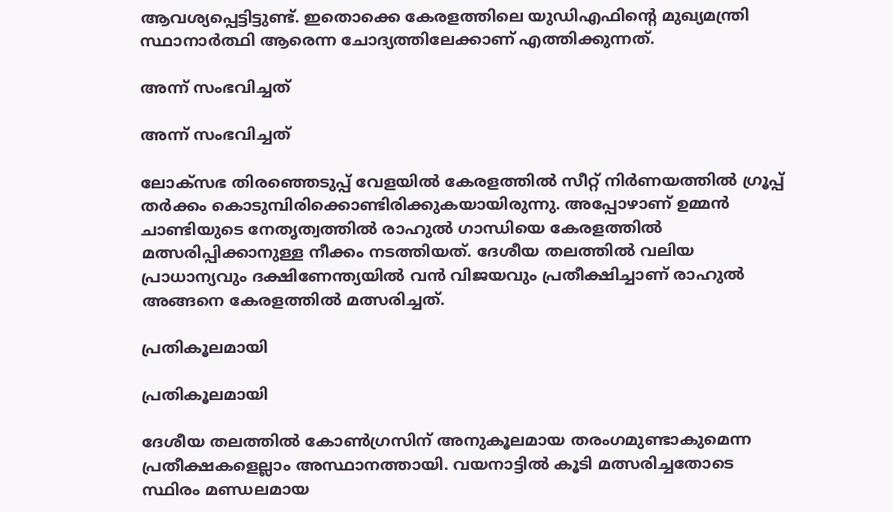ആവശ്യപ്പെട്ടിട്ടുണ്ട്. ഇതൊക്കെ കേരളത്തിലെ യുഡിഎഫിന്റെ മുഖ്യമന്ത്രി സ്ഥാനാര്‍ത്ഥി ആരെന്ന ചോദ്യത്തിലേക്കാണ് എത്തിക്കുന്നത്.

അന്ന് സംഭവിച്ചത്

അന്ന് സംഭവിച്ചത്

ലോക്‌സഭ തിരഞ്ഞെടുപ്പ് വേളയില്‍ കേരളത്തില്‍ സീറ്റ് നിര്‍ണയത്തില്‍ ഗ്രൂപ്പ് തര്‍ക്കം കൊടുമ്പിരിക്കൊണ്ടിരിക്കുകയായിരുന്നു. അപ്പോഴാണ് ഉമ്മന്‍ ചാണ്ടിയുടെ നേതൃത്വത്തില്‍ രാഹുല്‍ ഗാന്ധിയെ കേരളത്തില്‍ മത്സരിപ്പിക്കാനുള്ള നീക്കം നടത്തിയത്. ദേശീയ തലത്തില്‍ വലിയ പ്രാധാന്യവും ദക്ഷിണേന്ത്യയില്‍ വന്‍ വിജയവും പ്രതീക്ഷിച്ചാണ് രാഹുല്‍ അങ്ങനെ കേരളത്തില്‍ മത്സരിച്ചത്.

പ്രതികൂലമായി

പ്രതികൂലമായി

ദേശീയ തലത്തില്‍ കോണ്‍ഗ്രസിന് അനുകൂലമായ തരംഗമുണ്ടാകുമെന്ന പ്രതീക്ഷകളെല്ലാം അസ്ഥാനത്തായി. വയനാട്ടില്‍ കൂടി മത്സരിച്ചതോടെ സ്ഥിരം മണ്ഡലമായ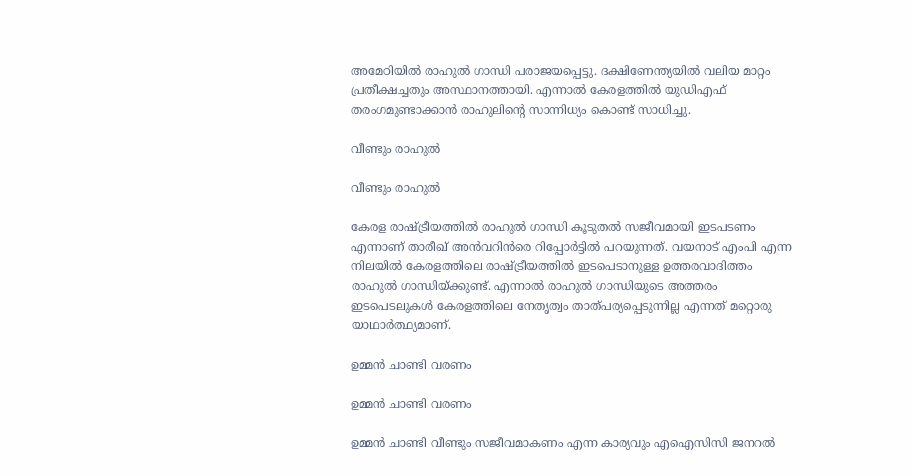അമേഠിയില്‍ രാഹുല്‍ ഗാന്ധി പരാജയപ്പെട്ടു. ദക്ഷിണേന്ത്യയില്‍ വലിയ മാറ്റം പ്രതീക്ഷച്ചതും അസ്ഥാനത്തായി. എന്നാല്‍ കേരളത്തില്‍ യുഡിഎഫ് തരംഗമുണ്ടാക്കാന്‍ രാഹുലിന്റെ സാന്നിധ്യം കൊണ്ട് സാധിച്ചു.

വീണ്ടും രാഹുല്‍

വീണ്ടും രാഹുല്‍

കേരള രാഷ്ട്രീയത്തില്‍ രാഹുല്‍ ഗാന്ധി കൂടുതല്‍ സജീവമായി ഇടപടണം എന്നാണ് താരീഖ് അന്‍വറിന്‍രെ റിപ്പോര്‍ട്ടില്‍ പറയുന്നത്. വയനാട് എംപി എന്ന നിലയില്‍ കേരളത്തിലെ രാഷ്ട്രീയത്തില്‍ ഇടപെടാനുള്ള ഉത്തരവാദിത്തം രാഹുല്‍ ഗാന്ധിയ്ക്കുണ്ട്. എന്നാല്‍ രാഹുല്‍ ഗാന്ധിയുടെ അത്തരം ഇടപെടലുകള്‍ കേരളത്തിലെ നേതൃത്വം താത്പര്യപ്പെടുന്നില്ല എന്നത് മറ്റൊരു യാഥാര്‍ത്ഥ്യമാണ്.

ഉമ്മന്‍ ചാണ്ടി വരണം

ഉമ്മന്‍ ചാണ്ടി വരണം

ഉമ്മന്‍ ചാണ്ടി വീണ്ടും സജീവമാകണം എന്ന കാര്യവും എഐസിസി ജനറല്‍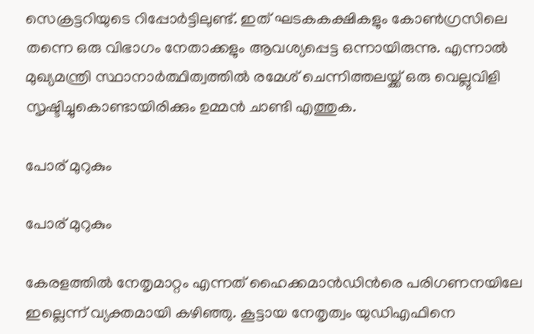സെക്രട്ടറിയുടെ റിപ്പോര്‍ട്ടിലുണ്ട്. ഇത് ഘടകകക്ഷികളും കോണ്‍ഗ്രസിലെ തന്നെ ഒരു വിഭാഗം നേതാക്കളും ആവശ്യപ്പെട്ട ഒന്നായിരുന്നു. എന്നാല്‍ മുഖ്യമന്ത്രി സ്ഥാനാര്‍ത്ഥിത്വത്തില്‍ രമേശ് ചെന്നിത്തലയ്ക്ക് ഒരു വെല്ലുവിളി സൃഷ്ടിച്ചുകൊണ്ടായിരിക്കും ഉമ്മന്‍ ചാണ്ടി എത്തുക.

പോര് മുറുകും

പോര് മുറുകും

കേരളത്തില്‍ നേതൃമാറ്റം എന്നത് ഹൈക്കമാന്‍ഡിന്‍രെ പരിഗണനയിലേ ഇല്ലെന്ന് വ്യക്തമായി കഴിഞ്ഞു. കൂട്ടായ നേതൃത്വം യുഡിഎഫിനെ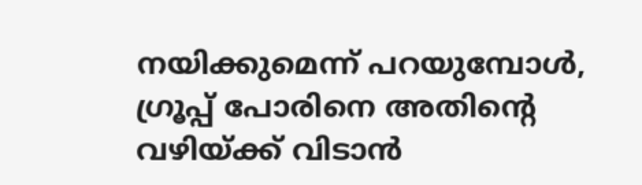നയിക്കുമെന്ന് പറയുമ്പോള്‍, ഗ്രൂപ്പ് പോരിനെ അതിന്റെ വഴിയ്ക്ക് വിടാന്‍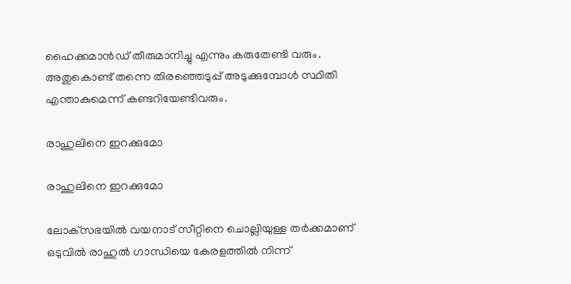ഹൈക്കമാന്‍ഡ് തീരുമാനിച്ചു എന്നും കരുതേണ്ടി വരും. അതുകൊണ്ട് തന്നെ തിരഞ്ഞെടുപ്പ് അടുക്കുമ്പോള്‍ സ്ഥിതി എന്താകുമെന്ന് കണ്ടറിയേണ്ടിവരും.

രാഹുലിനെ ഇറക്കുമോ

രാഹുലിനെ ഇറക്കുമോ

ലോക്‌സഭയില്‍ വയനാട് സീറ്റിനെ ചൊല്ലിയുള്ള തര്‍ക്കമാണ് ഒടുവില്‍ രാഹുല്‍ ഗാന്ധിയെ കേരളത്തില്‍ നിന്ന്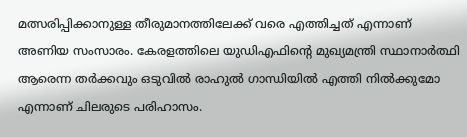മത്സരിപ്പിക്കാനുള്ള തീരുമാനത്തിലേക്ക് വരെ എത്തിച്ചത് എന്നാണ് അണിയ സംസാരം. കേരളത്തിലെ യുഡിഎഫിന്റെ മുഖ്യമന്ത്രി സ്ഥാനാര്‍ത്ഥി ആരെന്ന തര്‍ക്കവും ഒടുവില്‍ രാഹുല്‍ ഗാന്ധിയില്‍ എത്തി നില്‍ക്കുമോ എന്നാണ് ചിലരുടെ പരിഹാസം.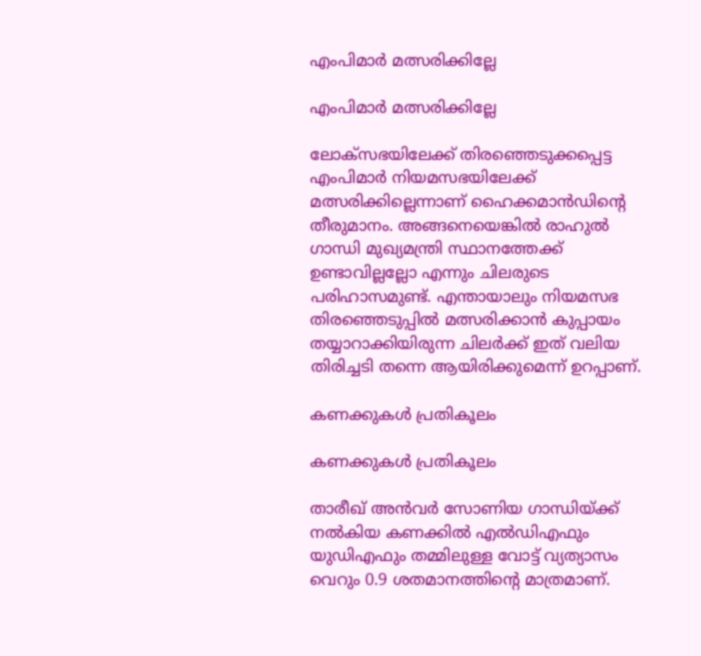എംപിമാര്‍ മത്സരിക്കില്ലേ

എംപിമാര്‍ മത്സരിക്കില്ലേ

ലോക്‌സഭയിലേക്ക് തിരഞ്ഞെടുക്കപ്പെട്ട എംപിമാര്‍ നിയമസഭയിലേക്ക് മത്സരിക്കില്ലെന്നാണ് ഹൈക്കമാന്‍ഡിന്റെ തീരുമാനം. അങ്ങനെയെങ്കില്‍ രാഹുല്‍ ഗാന്ധി മുഖ്യമന്ത്രി സ്ഥാനത്തേക്ക് ഉണ്ടാവില്ലല്ലോ എന്നും ചിലരുടെ പരിഹാസമുണ്ട്. എന്തായാലും നിയമസഭ തിരഞ്ഞെടുപ്പില്‍ മത്സരിക്കാന്‍ കുപ്പായം തയ്യാറാക്കിയിരുന്ന ചിലര്‍ക്ക് ഇത് വലിയ തിരിച്ചടി തന്നെ ആയിരിക്കുമെന്ന് ഉറപ്പാണ്.

കണക്കുകള്‍ പ്രതികൂലം

കണക്കുകള്‍ പ്രതികൂലം

താരീഖ് അന്‍വര്‍ സോണിയ ഗാന്ധിയ്ക്ക് നല്‍കിയ കണക്കില്‍ എല്‍ഡിഎഫും യുഡിഎഫും തമ്മിലുള്ള വോട്ട് വ്യത്യാസം വെറും 0.9 ശതമാനത്തിന്റെ മാത്രമാണ്.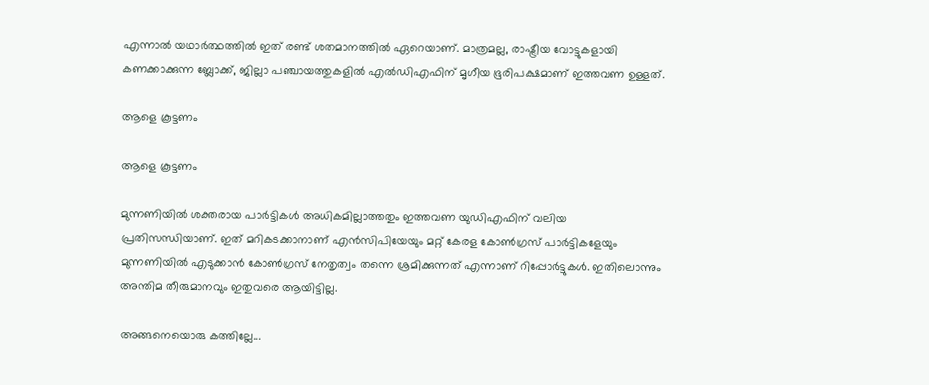എന്നാല്‍ യഥാര്‍ത്ഥത്തില്‍ ഇത് രണ്ട് ശതമാനത്തില്‍ ഏറെയാണ്. മാത്രമല്ല, രാഷ്ട്രീയ വോട്ടുകളായി കണക്കാക്കുന്ന ബ്ലോക്ക്, ജില്ലാ പഞ്ചായത്തുകളില്‍ എല്‍ഡിഎഫിന് മൃഗീയ ഭൂരിപക്ഷമാണ് ഇത്തവണ ഉള്ളത്.

ആളെ കൂട്ടണം

ആളെ കൂട്ടണം

മുന്നണിയില്‍ ശക്തരായ പാര്‍ട്ടികള്‍ അധികമില്ലാത്തതും ഇത്തവണ യുഡിഎഫിന് വലിയ പ്രതിസന്ധിയാണ്. ഇത് മറികടക്കാനാണ് എന്‍സിപിയേയും മറ്റ് കേരള കോണ്‍ഗ്രസ് പാര്‍ട്ടികളേയും മുന്നണിയില്‍ എടുക്കാന്‍ കോണ്‍ഗ്രസ് നേതൃത്വം തന്നെ ശ്രമിക്കുന്നത് എന്നാണ് റിപ്പോര്‍ട്ടുകള്‍. ഇതിലൊന്നും അന്തിമ തീരുമാനവും ഇതുവരെ ആയിട്ടില്ല.

അങ്ങനെയൊരു കത്തില്ലേ...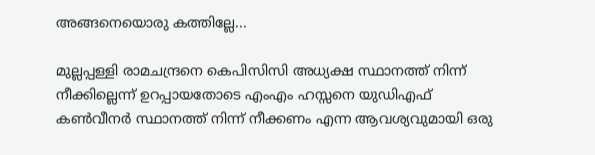അങ്ങനെയൊരു കത്തില്ലേ...

മുല്ലപ്പള്ളി രാമചന്ദ്രനെ കെപിസിസി അധ്യക്ഷ സ്ഥാനത്ത് നിന്ന് നീക്കില്ലെന്ന് ഉറപ്പായതോടെ എംഎം ഹസ്സനെ യുഡിഎഫ് കണ്‍വീനര്‍ സ്ഥാനത്ത് നിന്ന് നീക്കണം എന്ന ആവശ്യവുമായി ഒരു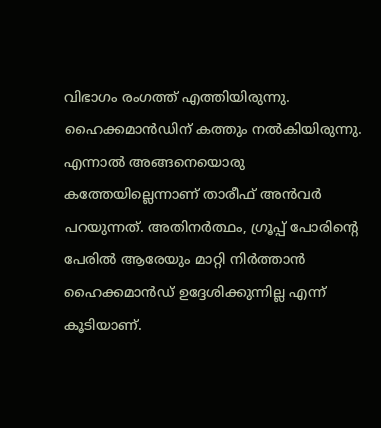വിഭാഗം രംഗത്ത് എത്തിയിരുന്നു. ഹൈക്കമാന്‍ഡിന് കത്തും നല്‍കിയിരുന്നു. എന്നാല്‍ അങ്ങനെയൊരു കത്തേയില്ലെന്നാണ് താരീഫ് അന്‍വര്‍ പറയുന്നത്. അതിനര്‍ത്ഥം, ഗ്രൂപ്പ് പോരിന്റെ പേരില്‍ ആരേയും മാറ്റി നിര്‍ത്താന്‍ ഹൈക്കമാന്‍ഡ് ഉദ്ദേശിക്കുന്നില്ല എന്ന് കൂടിയാണ്.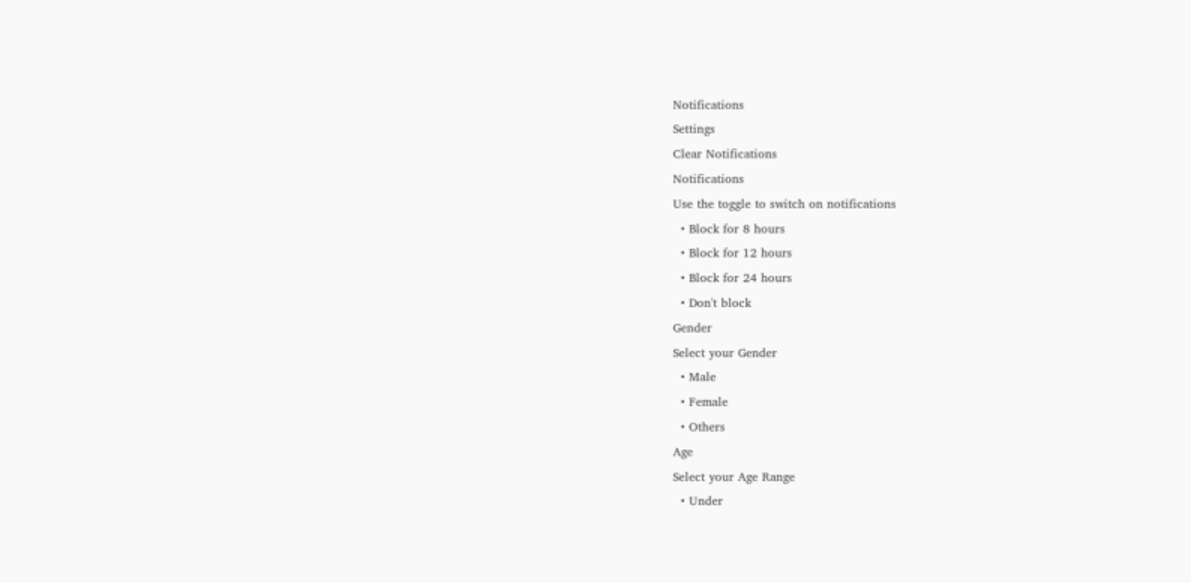Notifications
Settings
Clear Notifications
Notifications
Use the toggle to switch on notifications
  • Block for 8 hours
  • Block for 12 hours
  • Block for 24 hours
  • Don't block
Gender
Select your Gender
  • Male
  • Female
  • Others
Age
Select your Age Range
  • Under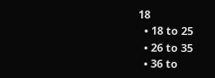18
  • 18 to 25
  • 26 to 35
  • 36 to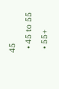45
  • 45 to 55
  • 55+